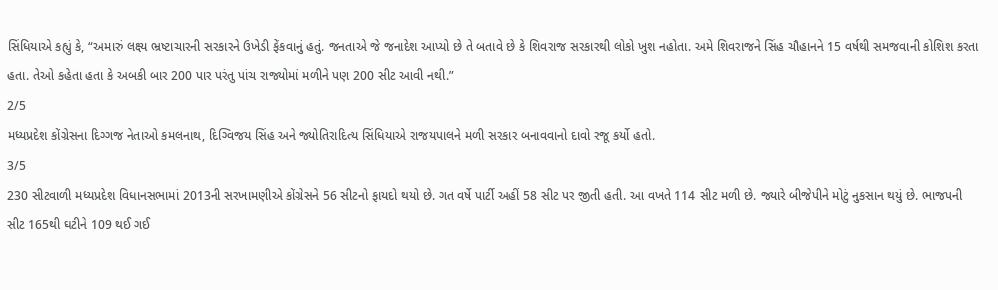સિંધિયાએ કહ્યું કે, “અમારું લક્ષ્ય ભ્રષ્ટાચારની સરકારને ઉખેડી ફેંકવાનું હતું. જનતાએ જે જનાદેશ આપ્યો છે તે બતાવે છે કે શિવરાજ સરકારથી લોકો ખુશ નહોતા. અમે શિવરાજને સિંહ ચૌહાનને 15 વર્ષથી સમજવાની કોશિશ કરતા હતા. તેઓ કહેતા હતા કે અબકી બાર 200 પાર પરંતુ પાંચ રાજ્યોમાં મળીને પણ 200 સીટ આવી નથી.”
2/5
મધ્યપ્રદેશ કોંગ્રેસના દિગ્ગજ નેતાઓ કમલનાથ, દિગ્વિજય સિંહ અને જ્યોતિરાદિત્ય સિંધિયાએ રાજયપાલને મળી સરકાર બનાવવાનો દાવો રજૂ કર્યો હતો.
3/5
230 સીટવાળી મધ્યપ્રદેશ વિધાનસભામાં 2013ની સરખામણીએ કોંગ્રેસને 56 સીટનો ફાયદો થયો છે. ગત વર્ષે પાર્ટી અહીં 58 સીટ પર જીતી હતી. આ વખતે 114 સીટ મળી છે. જ્યારે બીજેપીને મોટું નુકસાન થયું છે. ભાજપની સીટ 165થી ઘટીને 109 થઈ ગઈ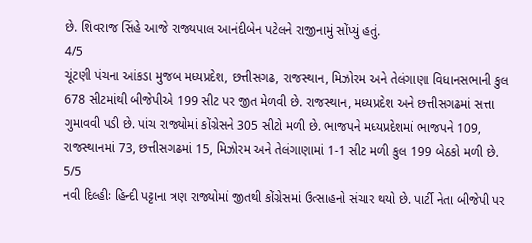છે. શિવરાજ સિંહે આજે રાજ્યપાલ આનંદીબેન પટેલને રાજીનામું સોંપ્યું હતું.
4/5
ચૂંટણી પંચના આંકડા મુજબ મધ્યપ્રદેશ, છત્તીસગઢ, રાજસ્થાન, મિઝોરમ અને તેલંગાણા વિધાનસભાની કુલ 678 સીટમાંથી બીજેપીએ 199 સીટ પર જીત મેળવી છે. રાજસ્થાન, મધ્યપ્રદેશ અને છત્તીસગઢમાં સત્તા ગુમાવવી પડી છે. પાંચ રાજ્યોમાં કોંગ્રેસને 305 સીટો મળી છે. ભાજપને મધ્યપ્રદેશમાં ભાજપને 109, રાજસ્થાનમાં 73, છત્તીસગઢમાં 15, મિઝોરમ અને તેલંગાણામાં 1-1 સીટ મળી કુલ 199 બેઠકો મળી છે.
5/5
નવી દિલ્હીઃ હિન્દી પટ્ટાના ત્રણ રાજ્યોમાં જીતથી કોંગ્રેસમાં ઉત્સાહનો સંચાર થયો છે. પાર્ટી નેતા બીજેપી પર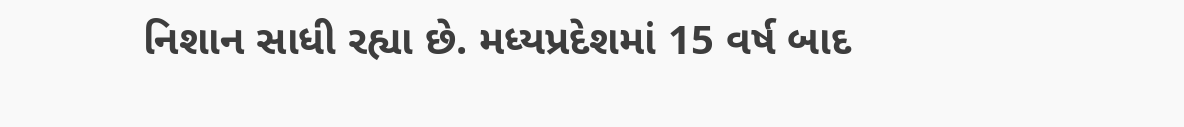નિશાન સાધી રહ્યા છે. મધ્યપ્રદેશમાં 15 વર્ષ બાદ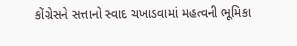કોંગ્રેસને સત્તાનો સ્વાદ ચખાડવામાં મહત્વની ભૂમિકા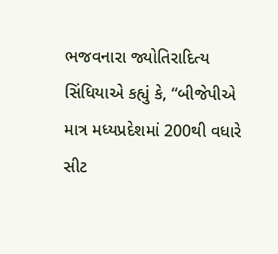ભજવનારા જ્યોતિરાદિત્ય સિંધિયાએ કહ્યું કે, “બીજેપીએ માત્ર મધ્યપ્રદેશમાં 200થી વધારે સીટ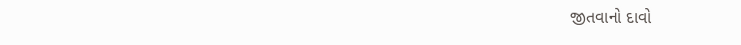જીતવાનો દાવો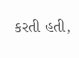કરતી હતી,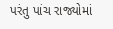પરંતુ પાંચ રાજ્યોમાં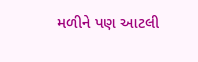મળીને પણ આટલી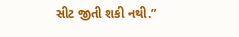સીટ જીતી શકી નથી.”